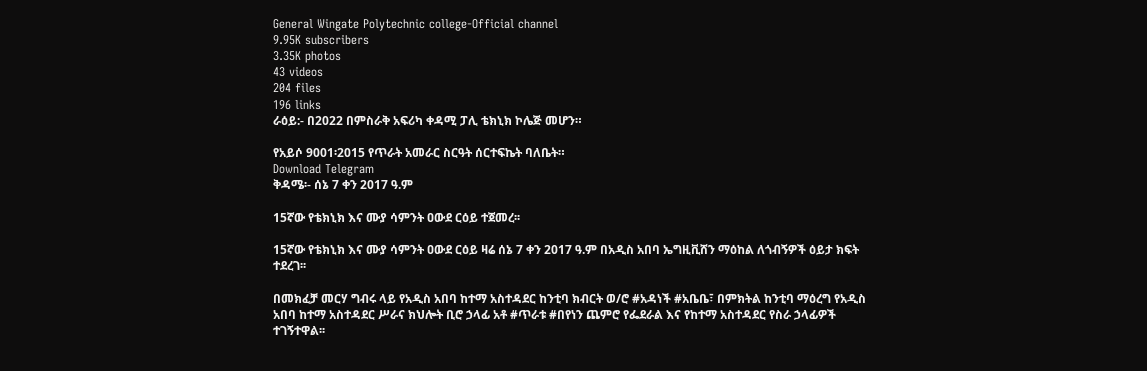General Wingate Polytechnic college-Official channel
9.95K subscribers
3.35K photos
43 videos
204 files
196 links
ራዕይ:- በ2022 በምስራቅ አፍሪካ ቀዳሚ ፓሊ ቴክኒክ ኮሌጅ መሆን።

የአይሶ 9001፡2015 የጥራት አመራር ስርዓት ሰርተፍኬት ባለቤት።
Download Telegram
ቅዳሜ፡- ሰኔ 7 ቀን 2017 ዓ.ም

15ኛው የቴክኒክ እና ሙያ ሳምንት ዐውደ ርዕይ ተጀመረ፡፡

15ኛው የቴክኒክ እና ሙያ ሳምንት ዐውደ ርዕይ ዛሬ ሰኔ 7 ቀን 2017 ዓ.ም በአዲስ አበባ ኤግዚቪሸን ማዕከል ለጎብኝዎች ዕይታ ክፍት ተደረገ፡፡

በመክፈቻ መርሃ ግብሩ ላይ የአዲስ አበባ ከተማ አስተዳደር ከንቲባ ክብርት ወ/ሮ #አዳነች #አቤቤ፣ በምክትል ከንቲባ ማዕረግ የአዲስ አበባ ከተማ አስተዳደር ሥራና ክህሎት ቢሮ ኃላፊ አቶ #ጥራቱ #በየነን ጨምሮ የፌደራል እና የከተማ አስተዳደር የስራ ኃላፊዎች ተገኝተዋል፡፡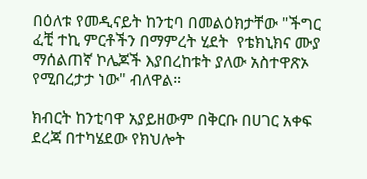በዕለቱ የመዲናይት ከንቲባ በመልዕክታቸው "ችግር ፈቺ ተኪ ምርቶችን በማምረት ሂደት  የቴክኒክና ሙያ ማሰልጠኛ ኮሌጆች እያበረከቱት ያለው አስተዋጽኦ የሚበረታታ ነው" ብለዋል።

ክብርት ከንቲባዋ አያይዘውም በቅርቡ በሀገር አቀፍ ደረጃ በተካሄደው የክህሎት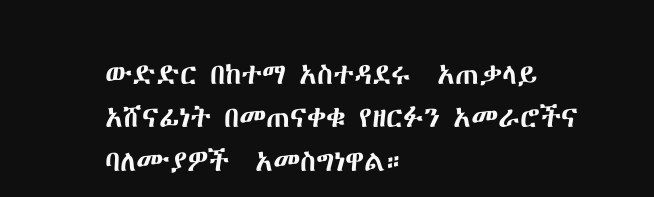ውድድር በከተማ አስተዳደሩ  አጠቃላይ አሸናፊነት በመጠናቀቁ የዘርፉን አመራሮችና ባለሙያዎች  አመስግነዋል።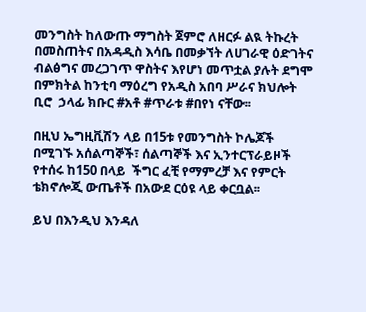መንግስት ከለውጡ ማግስት ጀምሮ ለዘርፉ ልዪ ትኩረት በመስጠትና በአዳዲስ እሳቤ በመቃኘት ለሀገራዊ ዕድገትና ብልፅግና መረጋገጥ ዋስትና እየሆነ መጥቷል ያሉት ደግሞ በምክትል ከንቲባ ማዕረግ የአዲስ አበባ ሥራና ክህሎት ቢሮ  ኃላፊ ክቡር #አቶ #ጥራቱ #በየነ ናቸው፡፡

በዚህ ኤግዚቪሽን ላይ በ15ቱ የመንግስት ኮሌጆች በሚገኙ አሰልጣኞች፣ ሰልጣኞች እና ኢንተርፕራይዞች  የተሰሩ ከ150 በላይ  ችግር ፈቺ የማምረቻ እና የምርት  ቴክኖሎጂ ውጤቶች በአውደ ርዕዩ ላይ ቀርቧል፡፡

ይህ በእንዲህ እንዳለ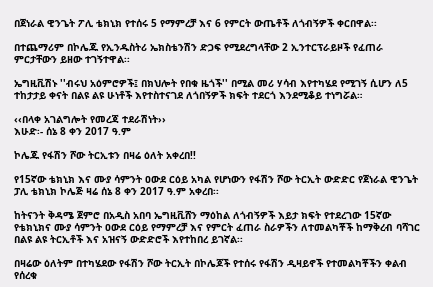በጀነራል ዊንጌት ፖሊ ቴክኒክ የተሰሩ 5 የማምረቻ እና 6 የምርት ውጤቶች ለጎብኝዎች ቀርበዋል፡፡

በተጨማሪም በኮሌጁ የኢንዱስትሪ ኤክስቴንሽን ድጋፍ የሚደረግላቸው 2 ኢንተርፕራይዞች የፈጠራ ምርታቸውን ይዘው ተገኝተዋል፡፡

ኤግዚቪሽኑ ''ብሩህ አዕምሮዎች፤ በክህሎት የበቁ ዜጎች'' በሚል መሪ ሃሳብ እየተካሄደ የሚገኝ ሲሆን ለ5 ተከታታይ ቀናት በልዩ ልዩ ሁነቶች እየተስተናገደ ለጎበኝዎች ክፍት ተደርጎ እንደሚቆይ ተነግሯል።

‹‹በላቀ አገልግሎት የመረጃ ተደራሽነት››
እሁድ፡- ሰኔ 8 ቀን 2017 ዓ.ም

ኮሌጁ የፋሽን ሾው ትርኢቱን በዛሬ ዕለት አቀረበ!!

የ15ኛው ቴክኒክ እና ሙያ ሳምንት ዐውደ ርዕይ አካል የሆነውን የፋሽን ሾው ትርኢት ውድድር የጀነራል ዊንጌት ፓሊ ቴክኒክ ኮሌጅ ዛሬ ሰኔ 8 ቀን 2017 ዓ.ም አቀረበ፡፡

ከትናንት ቅዳሜ ጀምሮ በአዲስ አበባ ኤግዚቪሸን ማዕከል ለጎብኝዎች እይታ ክፍት የተደረገው 15ኛው የቴክኒክና ሙያ ሳምንት ዐውደ ርዕይ የማምረቻ እና የምርት ፈጠራ ስራዎችን ለተመልካቾች ከማቅረብ ባሻገር በልዩ ልዩ ትርኢቶች እና አዝናኝ ውድድሮች እየተከበረ ይገኛል፡፡

በዛሬው ዕለትም በተካሄደው የፋሽን ሾው ትርኢት በኮሌጆች የተሰሩ የፋሽን ዲዛይኖች የተመልካቾችን ቀልብ የሰረቁ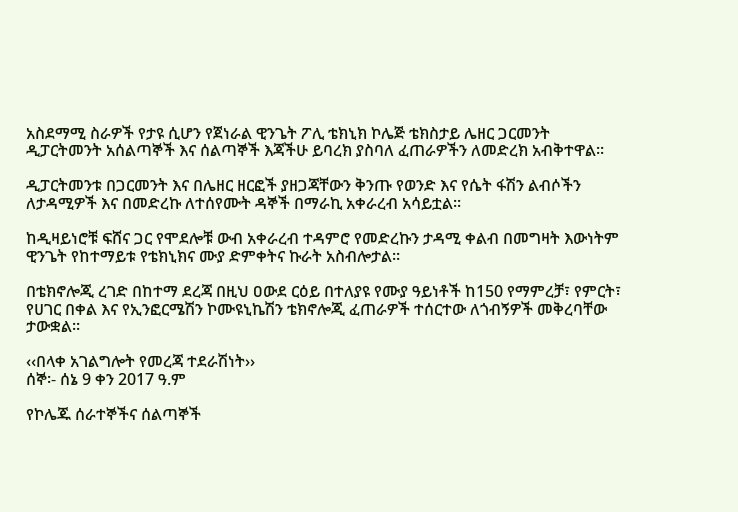አስደማሚ ስራዎች የታዩ ሲሆን የጀነራል ዊንጌት ፖሊ ቴክኒክ ኮሌጅ ቴክስታይ ሌዘር ጋርመንት ዲፓርትመንት አሰልጣኞች እና ሰልጣኞች እጃችሁ ይባረክ ያስባለ ፈጠራዎችን ለመድረክ አብቅተዋል፡፡

ዲፓርትመንቱ በጋርመንት እና በሌዘር ዘርፎች ያዘጋጃቸውን ቅንጡ የወንድ እና የሴት ፋሽን ልብሶችን ለታዳሚዎች እና በመድረኩ ለተሰየሙት ዳኞች በማራኪ አቀራረብ አሳይቷል፡፡

ከዲዛይነሮቹ ፍሸና ጋር የሞደሎቹ ውብ አቀራረብ ተዳምሮ የመድረኩን ታዳሚ ቀልብ በመግዛት እውነትም ዊንጌት የከተማይቱ የቴክኒክና ሙያ ድምቀትና ኩራት አስብሎታል።

በቴክኖሎጂ ረገድ በከተማ ደረጃ በዚህ ዐውደ ርዕይ በተለያዩ የሙያ ዓይነቶች ከ150 የማምረቻ፣ የምርት፣ የሀገር በቀል እና የኢንፎርሜሽን ኮሙዩኒኬሽን ቴክኖሎጂ ፈጠራዎች ተሰርተው ለጎብኝዎች መቅረባቸው ታውቋል፡፡

‹‹በላቀ አገልግሎት የመረጃ ተደራሽነት››
ሰኞ፡- ሰኔ 9 ቀን 2017 ዓ.ም

የኮሌጁ ሰራተኞችና ሰልጣኞች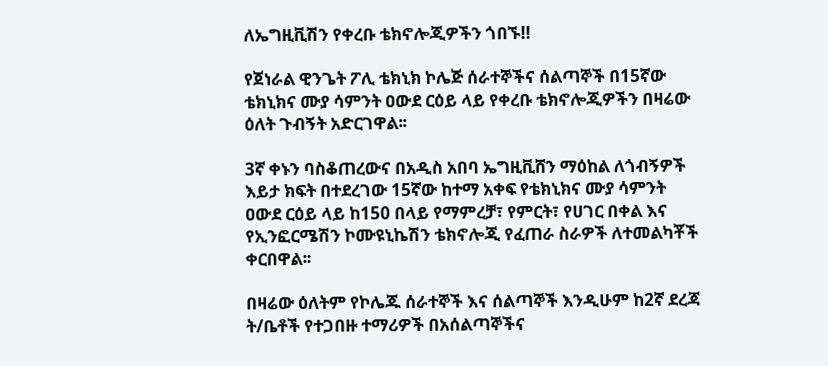ለኤግዚቪሽን የቀረቡ ቴክኖሎጂዎችን ጎበኙ!!

የጀነራል ዊንጌት ፖሊ ቴክኒክ ኮሌጅ ሰራተኞችና ሰልጣኞች በ15ኛው ቴክኒክና ሙያ ሳምንት ዐውደ ርዕይ ላይ የቀረቡ ቴክኖሎጂዎችን በዛሬው ዕለት ጉብኝት አድርገዋል፡፡

3ኛ ቀኑን ባስቆጠረውና በአዲስ አበባ ኤግዚቪሸን ማዕከል ለጎብኝዎች እይታ ክፍት በተደረገው 15ኛው ከተማ አቀፍ የቴክኒክና ሙያ ሳምንት ዐውደ ርዕይ ላይ ከ150 በላይ የማምረቻ፣ የምርት፣ የሀገር በቀል እና የኢንፎርሜሽን ኮሙዩኒኬሽን ቴክኖሎጂ የፈጠራ ስራዎች ለተመልካቾች ቀርበዋል፡፡

በዛሬው ዕለትም የኮሌጁ ሰራተኞች እና ሰልጣኞች እንዲሁም ከ2ኛ ደረጃ ት/ቤቶች የተጋበዙ ተማሪዎች በአሰልጣኞችና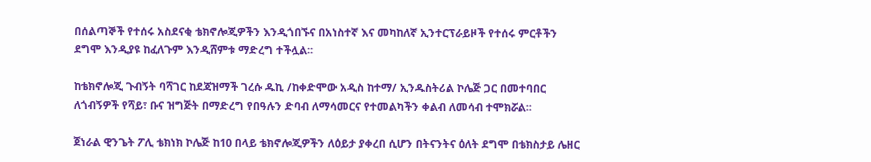በሰልጣኞች የተሰሩ አስደናቂ ቴክኖሎጂዎችን እንዲጎበኙና በአነስተኛ እና መካከለኛ ኢንተርፕራይዞች የተሰሩ ምርቶችን ደግሞ እንዲያዩ ከፈለጉም እንዲሸምቱ ማድረግ ተችሏል፡፡

ከቴክኖሎጂ ጉብኝት ባሻገር ከደጃዝማች ገረሱ ዱኪ /ከቀድሞው አዲስ ከተማ/ ኢንዱስትሪል ኮሌጅ ጋር በመተባበር ለጎብኝዎች የሻይ፣ ቡና ዝግጅት በማድረግ የበዓሉን ድባብ ለማሳመርና የተመልካችን ቀልብ ለመሳብ ተሞክሯል፡፡

ጀነራል ዊንጌት ፖሊ ቴክነክ ኮሌጅ ከ10 በላይ ቴክኖሎጂዎችን ለዕይታ ያቀረበ ሲሆን በትናንትና ዕለት ደግሞ በቴክስታይ ሌዘር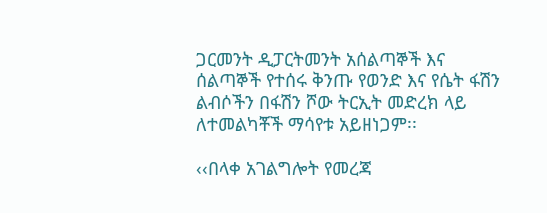ጋርመንት ዲፓርትመንት አሰልጣኞች እና ሰልጣኞች የተሰሩ ቅንጡ የወንድ እና የሴት ፋሽን ልብሶችን በፋሽን ሾው ትርኢት መድረክ ላይ ለተመልካቾች ማሳየቱ አይዘነጋም፡፡

‹‹በላቀ አገልግሎት የመረጃ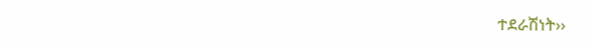ተደራሽነት››